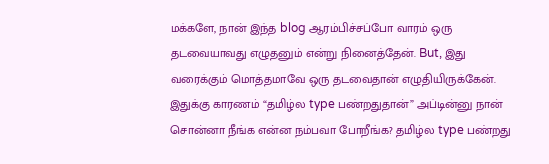மக்களே, நான் இந்த blog ஆரம்பிச்சப்போ வாரம் ஒரு தடவையாவது எழுதனும் என்று நினைத்தேன். But, இது வரைக்கும் மொத்தமாவே ஒரு தடவைதான் எழுதியிருக்கேன். இதுக்கு காரணம் “தமிழ்ல type பண்றதுதான்” அப்டின்னு நான் சொன்னா நீங்க என்ன நம்பவா போறீங்க? தமிழ்ல type பண்றது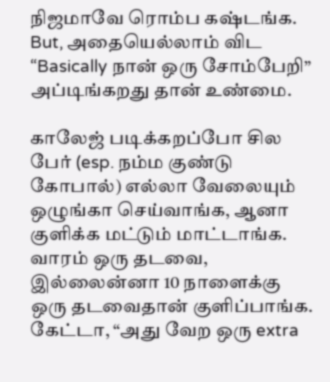நிஜமாவே ரொம்ப கஷ்டங்க. But, அதையெல்லாம் விட “Basically நான் ஒரு சோம்பேறி” அப்டிங்கறது தான் உண்மை.

காலேஜ் படிக்கறப்போ சில பேர் (esp. நம்ம குண்டு கோபால்) எல்லா வேலையும் ஒழுங்கா செய்வாங்க, ஆனா குளிக்க மட்டும் மாட்டாங்க. வாரம் ஒரு தடவை, இல்லைன்னா 10 நாளைக்கு ஒரு தடவைதான் குளிப்பாங்க. கேட்டா, “அது வேற ஒரு extra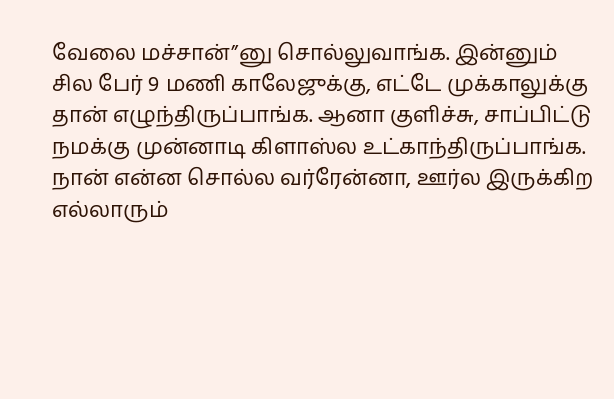வேலை மச்சான்”னு சொல்லுவாங்க. இன்னும் சில பேர் 9 மணி காலேஜுக்கு, எட்டே முக்காலுக்கு தான் எழுந்திருப்பாங்க. ஆனா குளிச்சு, சாப்பிட்டு நமக்கு முன்னாடி கிளாஸ்ல உட்காந்திருப்பாங்க. நான் என்ன சொல்ல வர்ரேன்னா, ஊர்ல இருக்கிற எல்லாரும்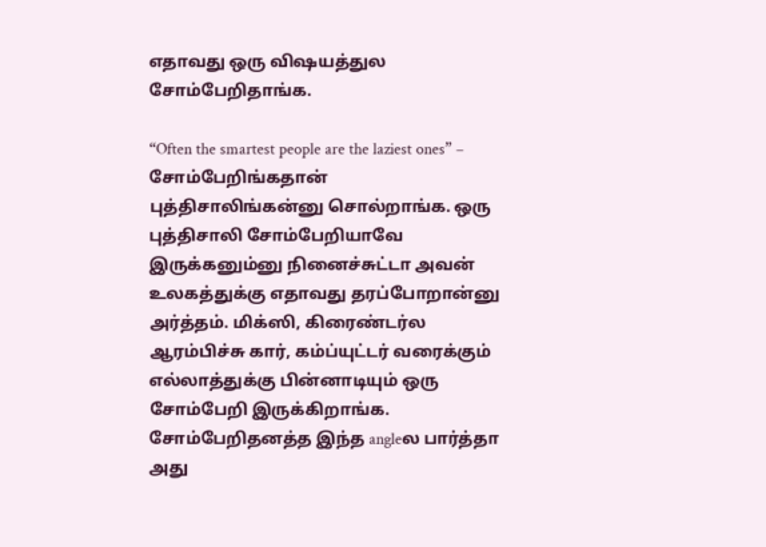எதாவது ஒரு விஷயத்துல சோம்பேறிதாங்க.

“Often the smartest people are the laziest ones” – சோம்பேறிங்கதான் புத்திசாலிங்கன்னு சொல்றாங்க. ஒரு புத்திசாலி சோம்பேறியாவே இருக்கனும்னு நினைச்சுட்டா அவன் உலகத்துக்கு எதாவது தரப்போறான்னு அர்த்தம். மிக்ஸி, கிரைண்டர்ல ஆரம்பிச்சு கார், கம்ப்யுட்டர் வரைக்கும் எல்லாத்துக்கு பின்னாடியும் ஒரு சோம்பேறி இருக்கிறாங்க. சோம்பேறிதனத்த இந்த angleல பார்த்தா அது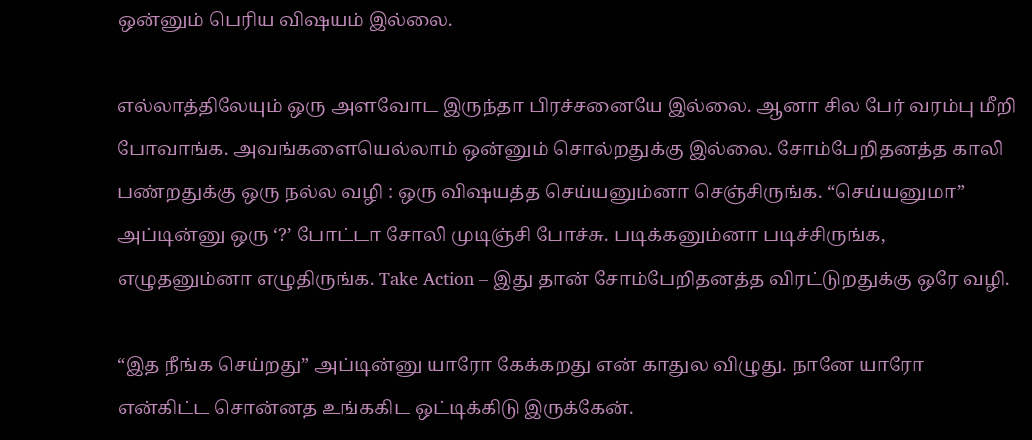ஒன்னும் பெரிய விஷயம் இல்லை.

எல்லாத்திலேயும் ஒரு அளவோட இருந்தா பிரச்சனையே இல்லை. ஆனா சில பேர் வரம்பு மீறி போவாங்க. அவங்களையெல்லாம் ஒன்னும் சொல்றதுக்கு இல்லை. சோம்பேறிதனத்த காலி பண்றதுக்கு ஒரு நல்ல வழி : ஒரு விஷயத்த செய்யனும்னா செஞ்சிருங்க. “செய்யனுமா” அப்டின்னு ஒரு ‘?’ போட்டா சோலி முடிஞ்சி போச்சு. படிக்கனும்னா படிச்சிருங்க, எழுதனும்னா எழுதிருங்க. Take Action – இது தான் சோம்பேறிதனத்த விரட்டுறதுக்கு ஒரே வழி.

“இத நீங்க செய்றது” அப்டின்னு யாரோ கேக்கறது என் காதுல விழுது. நானே யாரோ என்கிட்ட சொன்னத உங்ககிட ஒட்டிக்கிடு இருக்கேன்.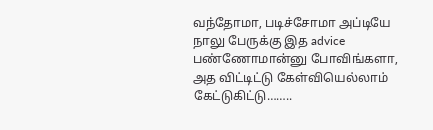வந்தோமா, படிச்சோமா அப்டியே நாலு பேருக்கு இத advice பண்ணோமான்னு போவிங்களா, அத விட்டிட்டு கேள்வியெல்லாம் கேட்டுகிட்டு……..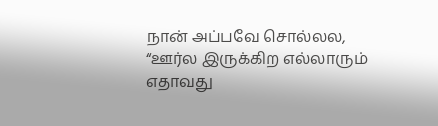நான் அப்பவே சொல்லல, “ஊர்ல இருக்கிற எல்லாரும் எதாவது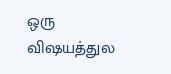ஒரு விஷயத்துல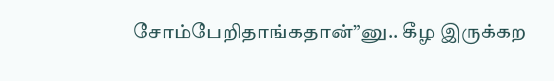சோம்பேறிதாங்கதான்”னு.. கீழ இருக்கற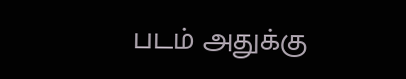படம் அதுக்கு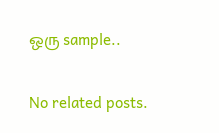ஒரு sample..

No related posts.